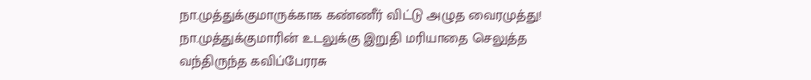நா.முத்துக்குமாருக்காக கண்ணீர் விட்டு அழுத வைரமுத்து!
நா.முத்துக்குமாரின் உடலுக்கு இறுதி மரியாதை செலுத்த வந்திருந்த கவிப்பேரரசு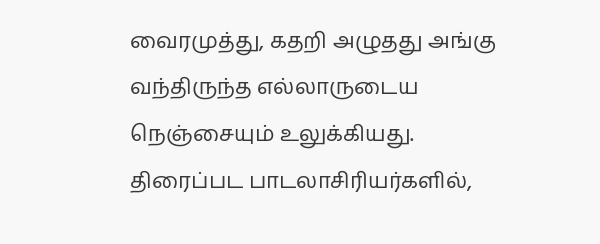வைரமுத்து, கதறி அழுதது அங்கு வந்திருந்த எல்லாருடைய நெஞ்சையும் உலுக்கியது. திரைப்பட பாடலாசிரியர்களில்,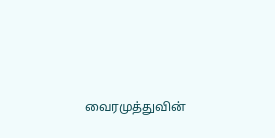வைரமுத்துவின்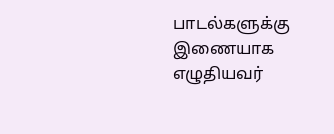பாடல்களுக்கு இணையாக எழுதியவர்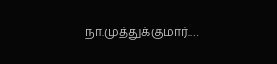நா.முத்துக்குமார்.…